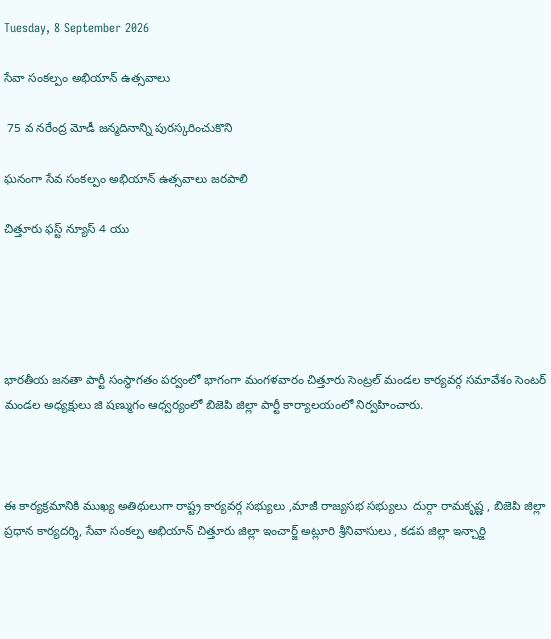Tuesday, 8 September 2026

సేవా సంకల్పం అభియాన్ ఉత్సవాలు

 75 వ నరేంద్ర మోడీ జన్మదినాన్ని పురస్కరించుకొని

ఘనంగా సేవ సంకల్పం అభియాన్ ఉత్సవాలు జరపాలి

చిత్తూరు ఫస్ట్ న్యూస్ 4 యు





భారతీయ జనతా పార్టీ సంస్థాగతం పర్వంలో భాగంగా మంగళవారం చిత్తూరు సెంట్రల్ మండల కార్యవర్గ సమావేశం సెంటర్ మండల అధ్యక్షులు జి షణ్ముగం ఆధ్వర్యంలో బిజెపి జిల్లా పార్టీ కార్యాలయంలో నిర్వహించారు.



ఈ కార్యక్రమానికి ముఖ్య అతిథులుగా రాష్ట్ర కార్యవర్గ సభ్యులు ,మాజీ రాజ్యసభ సభ్యులు  దుర్గా రామకృష్ణ , బిజెపి జిల్లా ప్రధాన కార్యదర్శి, సేవా సంకల్ప అభియాన్ చిత్తూరు జిల్లా ఇంచార్జ్ అట్లూరి శ్రీనివాసులు , కడప జిల్లా ఇన్చార్జి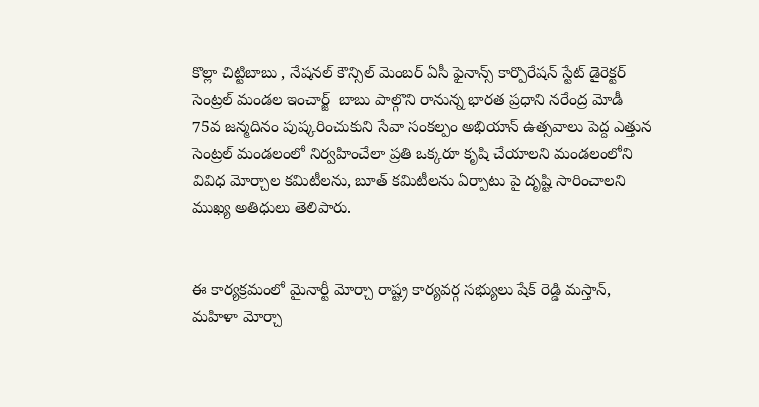కొల్లా చిట్టిబాబు , నేషనల్ కౌన్సిల్ మెంబర్ ఏసీ ఫైనాన్స్ కార్పొరేషన్ స్టేట్ డైరెక్టర్ సెంట్రల్ మండల ఇంచార్జ్  బాబు పాల్గొని రానున్న భారత ప్రధాని నరేంద్ర మోడీ  75వ జన్మదినం పుష్కరించుకుని సేవా సంకల్పం అభియాన్ ఉత్సవాలు పెద్ద ఎత్తున సెంట్రల్ మండలంలో నిర్వహించేలా ప్రతి ఒక్కరూ కృషి చేయాలని మండలంలోని వివిధ మోర్చాల కమిటీలను, బూత్ కమిటీలను ఏర్పాటు పై దృష్టి సారించాలని ముఖ్య అతిధులు తెలిపారు.


ఈ కార్యక్రమంలో మైనార్టీ మోర్చా రాష్ట్ర కార్యవర్గ సభ్యులు షేక్ రెడ్డి మస్తాన్, మహిళా మోర్చా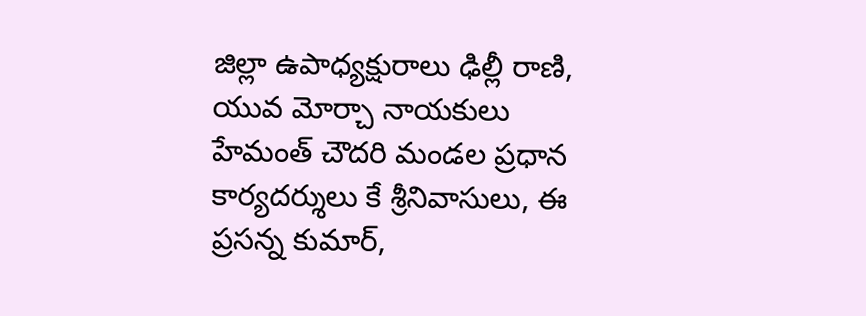జిల్లా ఉపాధ్యక్షురాలు ఢిల్లీ రాణి, యువ మోర్చా నాయకులు హేమంత్ చౌదరి మండల ప్రధాన కార్యదర్శులు కే శ్రీనివాసులు, ఈ ప్రసన్న కుమార్,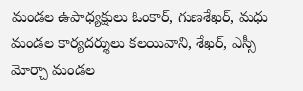మండల ఉపాధ్యక్షులు ఓంకార్, గుణశేఖర్, మధు మండల కార్యదర్శులు కలయివాని, శేఖర్, ఎస్సీ మోర్చా మండల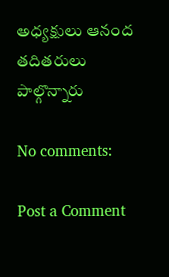అధ్యక్షులు ఆనంద తదితరులు పాల్గొన్నారు

No comments:

Post a Comment